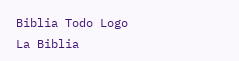Biblia Todo Logo
La Biblia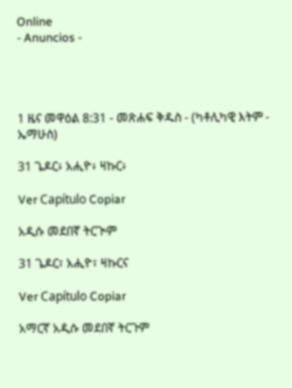Online
- Anuncios -




1 ዜና መዋዕል 8:31 - መጽሐፍ ቅዱስ - (ካቶሊካዊ እትም - ኤማሁስ)

31 ጌዶር፥ አሒዮ፥ ዛኩር፥

Ver Capítulo Copiar

አዲሱ መደበኛ ትርጒም

31 ጌዶር፣ አሒዮ፣ ዛኩርና

Ver Capítulo Copiar

አማርኛ አዲሱ መደበኛ ትርጉም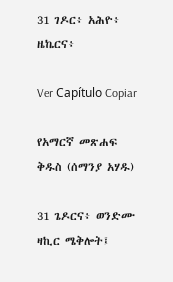31 ገዶር፥ አሕዮ፥ ዜኬርና፥

Ver Capítulo Copiar

የአማርኛ መጽሐፍ ቅዱስ (ሰማንያ አሃዱ)

31 ጌዶርና፥ ወንድሙ ዛኪር ሜቅሎት፤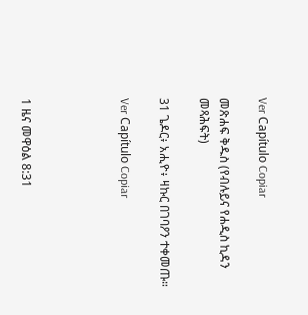Ver Capítulo Copiar

መጽሐፍ ቅዱስ (የብሉይና የሐዲስ ኪዳን መጻሕፍት)

31 ጌዶር፥ አሒዮ፥ ዛኩር በገባዖን ተቀመጡ።

Ver Capítulo Copiar




1 ዜና መዋዕል 8:31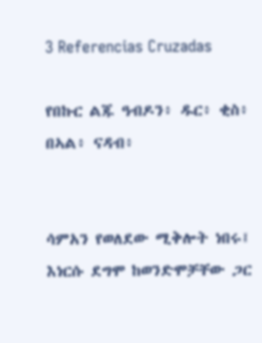3 Referencias Cruzadas

የበኩር ልጁ ዓብዶን፥ ዱር፥ ቂስ፥ በኣል፥ ናዳብ፥


ሳምአን የወለደው ሚቅሎት ነበሩ፤ እነርሱ ደግሞ ከወንድሞቻቸው ጋር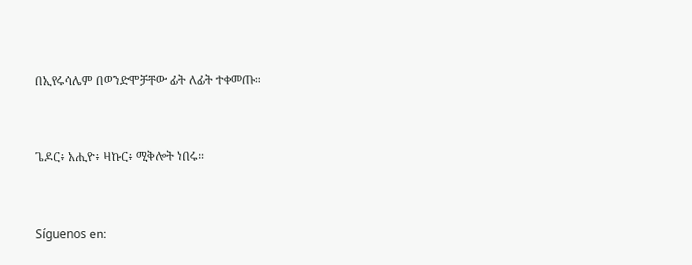በኢየሩሳሌም በወንድሞቻቸው ፊት ለፊት ተቀመጡ።


ጌዶር፥ አሒዮ፥ ዛኩር፥ ሚቅሎት ነበሩ።


Síguenos en: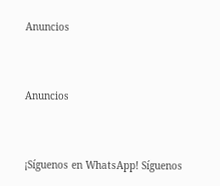Anuncios


Anuncios


¡Síguenos en WhatsApp! Síguenos